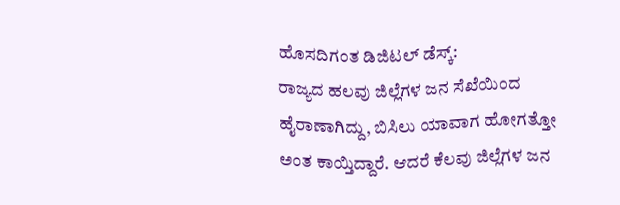ಹೊಸದಿಗಂತ ಡಿಜಿಟಲ್ ಡೆಸ್ಕ್:
ರಾಜ್ಯದ ಹಲವು ಜಿಲ್ಲೆಗಳ ಜನ ಸೆಖೆಯಿಂದ ಹೈರಾಣಾಗಿದ್ದು, ಬಿಸಿಲು ಯಾವಾಗ ಹೋಗತ್ತೋ ಅಂತ ಕಾಯ್ತಿದ್ದಾರೆ. ಆದರೆ ಕೆಲವು ಜಿಲ್ಲೆಗಳ ಜನ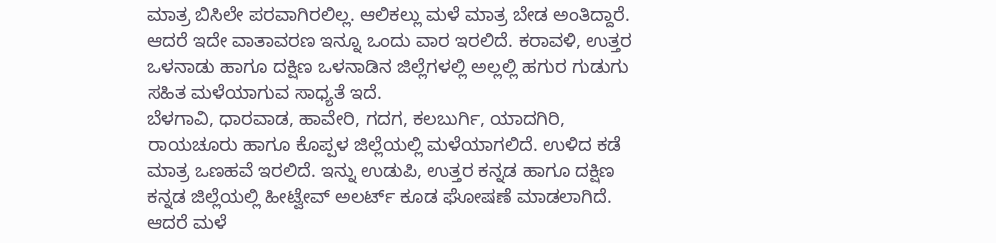ಮಾತ್ರ ಬಿಸಿಲೇ ಪರವಾಗಿರಲಿಲ್ಲ. ಆಲಿಕಲ್ಲು ಮಳೆ ಮಾತ್ರ ಬೇಡ ಅಂತಿದ್ದಾರೆ.
ಆದರೆ ಇದೇ ವಾತಾವರಣ ಇನ್ನೂ ಒಂದು ವಾರ ಇರಲಿದೆ. ಕರಾವಳಿ, ಉತ್ತರ ಒಳನಾಡು ಹಾಗೂ ದಕ್ಷಿಣ ಒಳನಾಡಿನ ಜಿಲ್ಲೆಗಳಲ್ಲಿ ಅಲ್ಲಲ್ಲಿ ಹಗುರ ಗುಡುಗು ಸಹಿತ ಮಳೆಯಾಗುವ ಸಾಧ್ಯತೆ ಇದೆ.
ಬೆಳಗಾವಿ, ಧಾರವಾಡ, ಹಾವೇರಿ, ಗದಗ, ಕಲಬುರ್ಗಿ, ಯಾದಗಿರಿ, ರಾಯಚೂರು ಹಾಗೂ ಕೊಪ್ಪಳ ಜಿಲ್ಲೆಯಲ್ಲಿ ಮಳೆಯಾಗಲಿದೆ. ಉಳಿದ ಕಡೆ ಮಾತ್ರ ಒಣಹವೆ ಇರಲಿದೆ. ಇನ್ನು ಉಡುಪಿ, ಉತ್ತರ ಕನ್ನಡ ಹಾಗೂ ದಕ್ಷಿಣ ಕನ್ನಡ ಜಿಲ್ಲೆಯಲ್ಲಿ ಹೀಟ್ವೇವ್ ಅಲರ್ಟ್ ಕೂಡ ಘೋಷಣೆ ಮಾಡಲಾಗಿದೆ. ಆದರೆ ಮಳೆ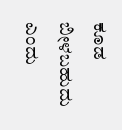ಕೂಡ ಬೀಳಬಹುದು ಎಂದು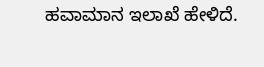ಹವಾಮಾನ ಇಲಾಖೆ ಹೇಳಿದೆ.